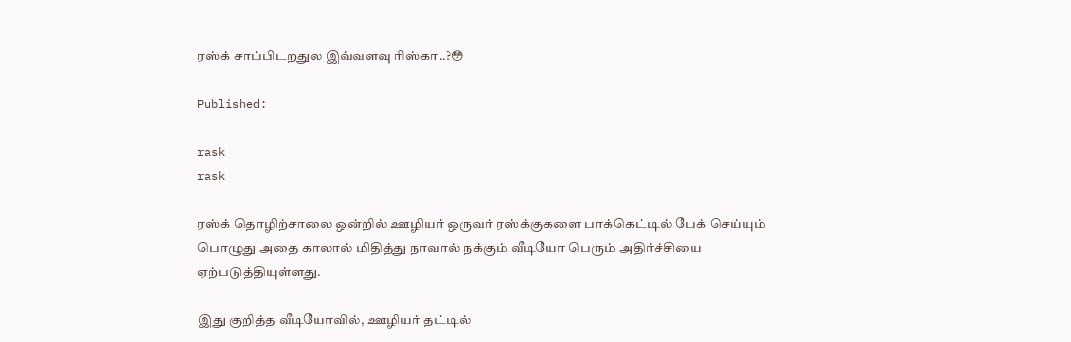ரஸ்க் சாப்பிடறதுல இவ்வளவு ரிஸ்கா..?😳

Published:

rask
rask

ரஸ்க் தொழிற்சாலை ஒன்றில் ஊழியர் ஒருவர் ரஸ்க்குகளை பாக்கெட்டில் பேக் செய்யும் பொழுது அதை காலால் மிதித்து நாவால் நக்கும் வீடியோ பெரும் அதிர்ச்சியை ஏற்படுத்தியுள்ளது.

இது குறித்த வீடியோவில், ஊழியர் தட்டில்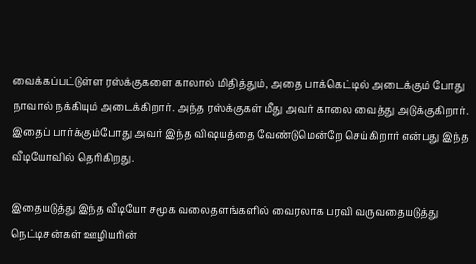வைக்கப்பட்டுள்ள ரஸ்க்குகளை காலால் மிதித்தும், அதை பாக்கெட்டில் அடைக்கும் போது நாவால் நக்கியும் அடைக்கிறார். அந்த ரஸ்க்குகள் மீது அவர் காலை வைத்து அடுக்குகிறார். இதைப் பார்க்கும்போது அவர் இந்த விஷயத்தை வேண்டுமென்றே செய்கிறார் என்பது இந்த வீடியோவில் தெரிகிறது.

இதையடுத்து இந்த வீடியோ சமூக வலைதளங்களில் வைரலாக பரவி வருவதையடுத்து நெட்டிசன்கள் ஊழியரின்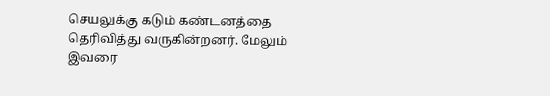செயலுக்கு கடும் கண்டனத்தை தெரிவித்து வருகின்றனர். மேலும் இவரை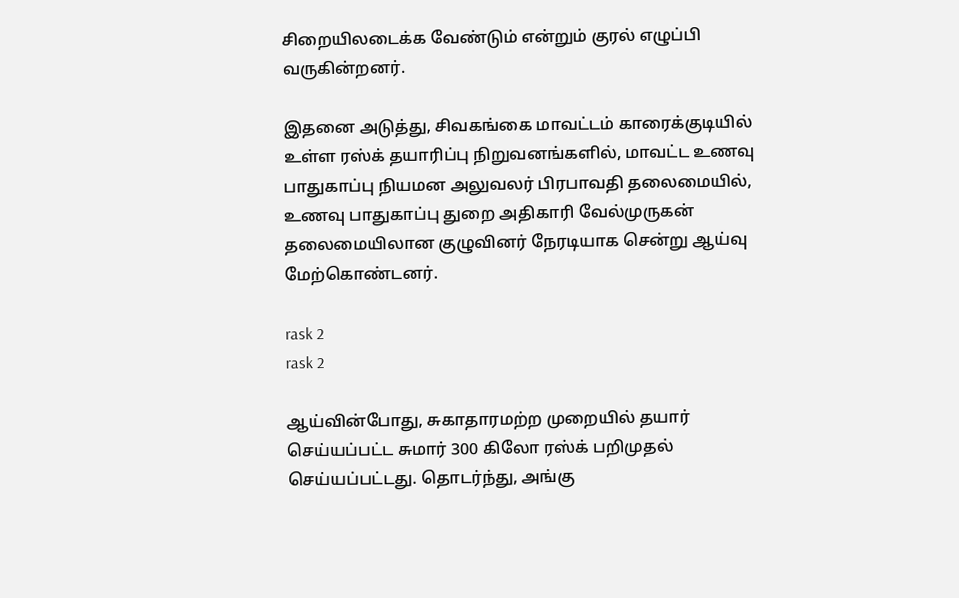சிறையிலடைக்க வேண்டும் என்றும் குரல் எழுப்பி வருகின்றனர்.

இதனை அடுத்து, சிவகங்கை மாவட்டம் காரைக்குடியில் உள்ள ரஸ்க் தயாரிப்பு நிறுவனங்களில், மாவட்ட உணவு பாதுகாப்பு நியமன அலுவலர் பிரபாவதி தலைமையில், உணவு பாதுகாப்பு துறை அதிகாரி வேல்முருகன் தலைமையிலான குழுவினர் நேரடியாக சென்று ஆய்வு மேற்கொண்டனர்.

rask 2
rask 2

ஆய்வின்போது, சுகாதாரமற்ற முறையில் தயார் செய்யப்பட்ட சுமார் 300 கிலோ ரஸ்க் பறிமுதல் செய்யப்பட்டது. தொடர்ந்து, அங்கு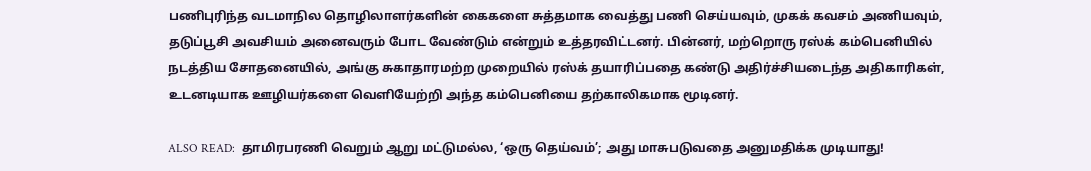பணிபுரிந்த வடமாநில தொழிலாளர்களின் கைகளை சுத்தமாக வைத்து பணி செய்யவும், முகக் கவசம் அணியவும், தடுப்பூசி அவசியம் அனைவரும் போட வேண்டும் என்றும் உத்தரவிட்டனர். பின்னர், மற்றொரு ரஸ்க் கம்பெனியில் நடத்திய சோதனையில், அங்கு சுகாதாரமற்ற முறையில் ரஸ்க் தயாரிப்பதை கண்டு அதிர்ச்சியடைந்த அதிகாரிகள், உடனடியாக ஊழியர்களை வெளியேற்றி அந்த கம்பெனியை தற்காலிகமாக மூடினர்.

ALSO READ:  தாமிரபரணி வெறும் ஆறு மட்டுமல்ல, ‘ஒரு தெய்வம்’; அது மாசுபடுவதை அனுமதிக்க முடியாது!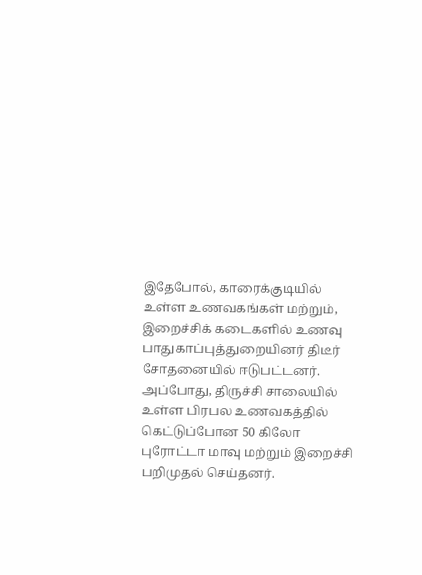இதேபோல், காரைக்குடியில் உள்ள உணவகங்கள் மற்றும், இறைச்சிக் கடைகளில் உணவு பாதுகாப்புத்துறையினர் திடீர் சோதனையில் ஈடுபட்டனர். அப்போது, திருச்சி சாலையில் உள்ள பிரபல உணவகத்தில் கெட்டுப்போன 50 கிலோ புரோட்டா மாவு மற்றும் இறைச்சி பறிமுதல் செய்தனர்.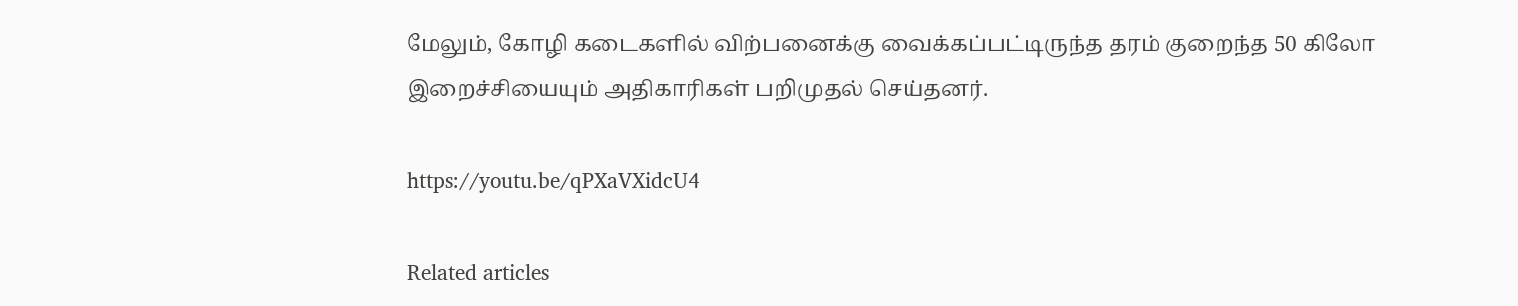மேலும், கோழி கடைகளில் விற்பனைக்கு வைக்கப்பட்டிருந்த தரம் குறைந்த 50 கிலோ இறைச்சியையும் அதிகாரிகள் பறிமுதல் செய்தனர்.

https://youtu.be/qPXaVXidcU4

Related articles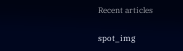Recent articles

spot_img